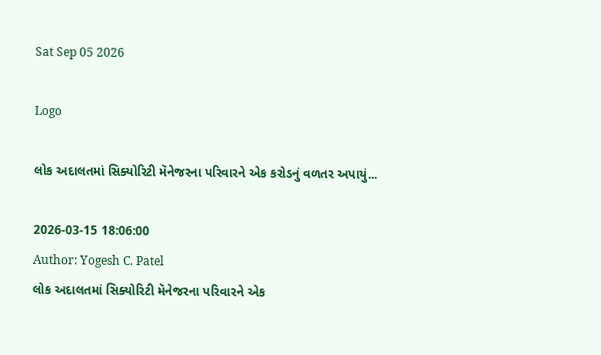Sat Sep 05 2026

Logo

લોક અદાલતમાં સિક્યોરિટી મૅનેજરના પરિવારને એક કરોડનું વળતર અપાયું...

2026-03-15 18:06:00
Author: Yogesh C. Patel
લોક અદાલતમાં સિક્યોરિટી મૅનેજરના પરિવારને એક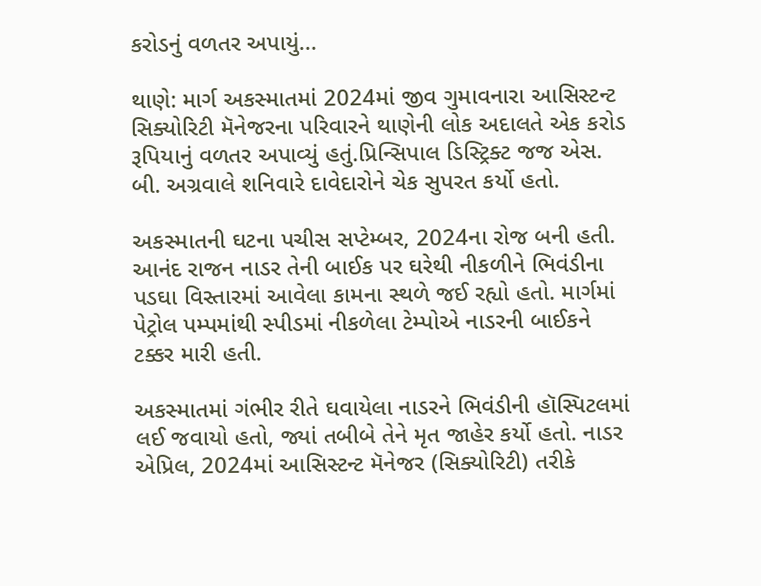કરોડનું વળતર અપાયું...

થાણે: માર્ગ અકસ્માતમાં 2024માં જીવ ગુમાવનારા આસિસ્ટન્ટ સિક્યોરિટી મૅનેજરના પરિવારને થાણેની લોક અદાલતે એક કરોડ રૂપિયાનું વળતર અપાવ્યું હતું.પ્રિન્સિપાલ ડિસ્ટ્રિક્ટ જજ એસ. બી. અગ્રવાલે શનિવારે દાવેદારોને ચેક સુપરત કર્યો હતો.

અકસ્માતની ઘટના પચીસ સપ્ટેમ્બર, 2024ના રોજ બની હતી. આનંદ રાજન નાડર તેની બાઈક પર ઘરેથી નીકળીને ભિવંડીના પડઘા વિસ્તારમાં આવેલા કામના સ્થળે જઈ રહ્યો હતો. માર્ગમાં પેટ્રોલ પમ્પમાંથી સ્પીડમાં નીકળેલા ટેમ્પોએ નાડરની બાઈકને ટક્કર મારી હતી.

અકસ્માતમાં ગંભીર રીતે ઘવાયેલા નાડરને ભિવંડીની હૉસ્પિટલમાં લઈ જવાયો હતો, જ્યાં તબીબે તેને મૃત જાહેર કર્યો હતો. નાડર એપ્રિલ, 2024માં આસિસ્ટન્ટ મૅનેજર (સિક્યોરિટી) તરીકે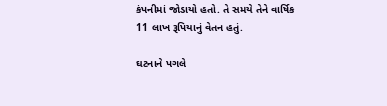કંપનીમાં જોડાયો હતો. તે સમયે તેને વાર્ષિક 11 લાખ રૂપિયાનું વેતન હતું.

ઘટનાને પગલે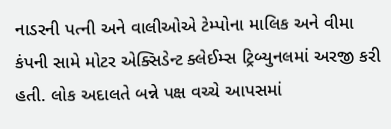નાડરની પત્ની અને વાલીઓએ ટેમ્પોના માલિક અને વીમા કંપની સામે મોટર એક્સિડેન્ટ ક્લેઈમ્સ ટ્રિબ્યુનલમાં અરજી કરી હતી. લોક અદાલતે બન્ને પક્ષ વચ્ચે આપસમાં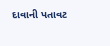દાવાની પતાવટ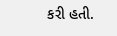કરી હતી.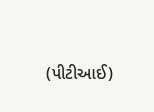(પીટીઆઈ)